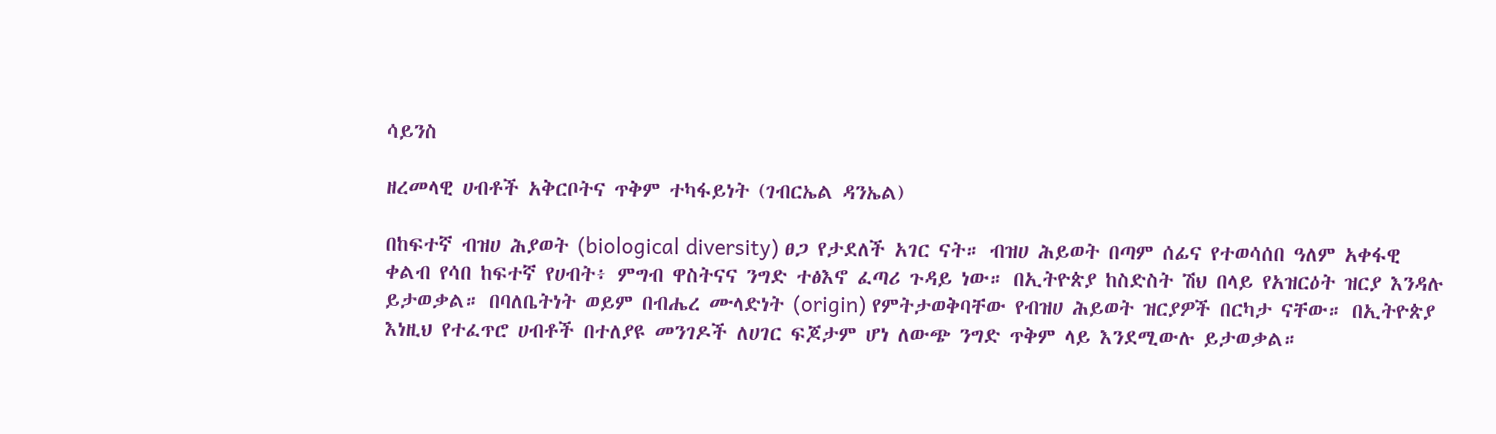ሳይንስ

ዘረመላዊ ሀብቶች አቅርቦትና ጥቅም ተካፋይነት (ገብርኤል ዳንኤል)

በከፍተኛ ብዝሀ ሕያወት (biological diversity) ፀጋ የታደለች አገር ናት። ብዝሀ ሕይወት በጣም ሰፊና የተወሳሰበ ዓለም አቀፋዊ ቀልብ የሳበ ከፍተኛ የሀብት፥ ምግብ ዋስትናና ንግድ ተፅእኖ ፈጣሪ ጉዳይ ነው። በኢትዮጵያ ከስድስት ሽህ በላይ የአዝርዕት ዝርያ እንዳሉ ይታወቃል። በባለቤትነት ወይም በብሔረ ሙላድነት (origin) የምትታወቅባቸው የብዝሀ ሕይወት ዝርያዎች በርካታ ናቸው። በኢትዮጵያ እነዚህ የተፈጥሮ ሀብቶች በተለያዩ መንገዶች ለሀገር ፍጆታም ሆነ ለውጭ ንግድ ጥቅም ላይ እንደሚውሉ ይታወቃል።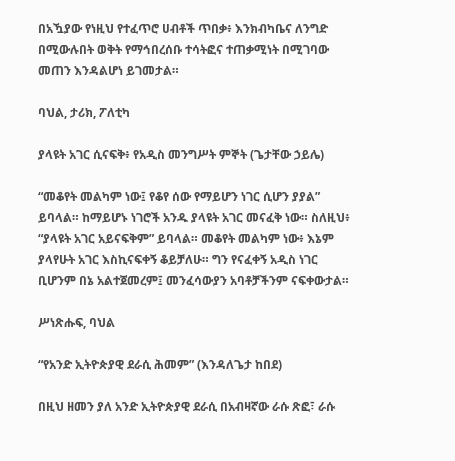በአዃያው የነዚህ የተፈጥሮ ሀብቶች ጥበቃ፥ እንክብካቤና ለንግድ በሚውሉበት ወቅት የማኅበረሰቡ ተሳትፎና ተጠቃሚነት በሚገባው መጠን እንዳልሆነ ይገመታል።

ባህል, ታሪክ, ፖለቲካ

ያላዩት አገር ሲናፍቅ፥ የአዲስ መንግሥት ምኞት (ጌታቸው ኃይሌ)

“መቆየት መልካም ነው፤ የቆየ ሰው የማይሆን ነገር ሲሆን ያያል” ይባላል። ከማይሆኑ ነገሮች አንዱ ያላዩት አገር መናፈቅ ነው። ስለዚህ፥ “ያላዩት አገር አይናፍቅም” ይባላል። መቆየት መልካም ነው፥ እኔም ያላየሁት አገር እስኪናፍቀኝ ቆይቻለሁ። ግን የናፈቀኝ አዲስ ነገር ቢሆንም በኔ አልተጀመረም፤ መንፈሳውያን አባቶቻችንም ናፍቀውታል።

ሥነጽሑፍ, ባህል

“የአንድ ኢትዮጵያዊ ደራሲ ሕመም” (እንዳለጌታ ከበደ)

በዚህ ዘመን ያለ አንድ ኢትዮጵያዊ ደራሲ በአብዛኛው ራሱ ጽፎ፣ ራሱ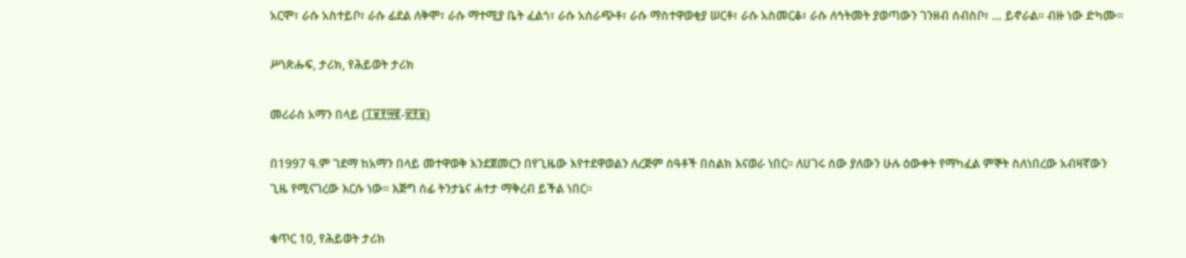አርሞ፣ ራሱ አስተይቦ፣ ራሱ ፊደል ለቅሞ፣ ራሱ ማተሚያ ቤት ፈልጎ፣ ራሱ አሰራጭቶ፣ ራሱ ማስተዋወቂያ ሠርቶ፣ ራሱ አስመርቆ፣ ራሱ ለኅትመት ያወጣውን ገንዘብ ሰብስቦ፣ … ይኖራል። ብዙ ነው ድካሙ።

ሥነጽሑፍ, ታሪክ, የሕይወት ታሪክ

መሪራስ አማን በላይ (፲፱፻፵፪-፳፻፱)

በ1997 ዓ.ም ገደማ ከአማን በላይ መተዋወቅ እንደጀመርን በየጊዜው እየተደዋወልን ለረጅም ሰዓቶች በስልክ እናወራ ነበር። ለሀገሩ ሰው ያለውን ሁሉ ዕውቀት የማካፈል ምኞት ስለነበረው አብዛኛውን ጊዜ የሚናገረው እርሱ ነው። እጅግ ሰፊ ትንታኔና ሐተታ ማቅረብ ይችል ነበር።

ቁጥር 10, የሕይወት ታሪክ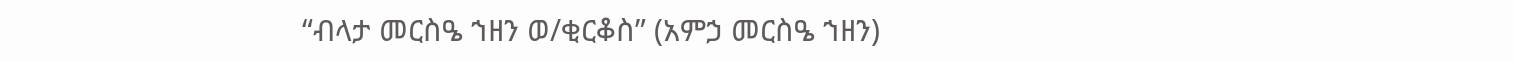“ብላታ መርስዔ ኀዘን ወ/ቂርቆስ” (አምኃ መርስዔ ኀዘን)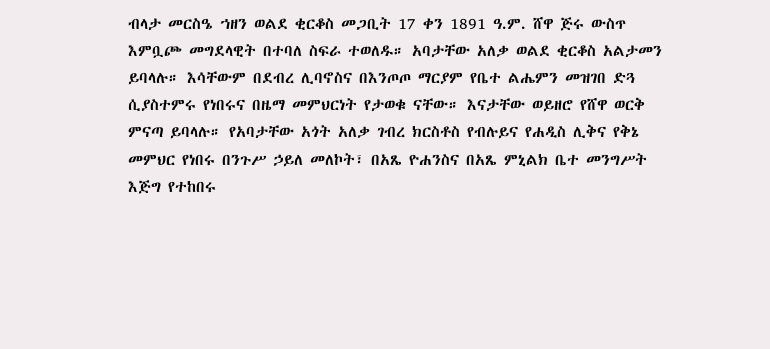ብላታ መርስዔ ኀዘን ወልደ ቂርቆስ መጋቢት 17 ቀን 1891 ዓ.ም. ሸዋ ጅሩ ውስጥ እምቧጮ መግደላዊት በተባለ ስፍራ ተወለዱ። አባታቸው አለቃ ወልደ ቂርቆስ አልታመን ይባላሉ። እሳቸውም በደብረ ሊባኖስና በእንጦጦ ማርያም የቤተ ልሔምን መዝገበ ድጓ ሲያስተምሩ የነበሩና በዜማ መምህርነት የታወቁ ናቸው። እናታቸው ወይዘሮ የሸዋ ወርቅ ምናጣ ይባላሉ። የአባታቸው አጎት አለቃ ገብረ ክርስቶስ የብሉይና የሐዲስ ሊቅና የቅኔ መምህር የነበሩ በንጉሥ ኃይለ መለኮት፣ በአጼ ዮሐንስና በአጼ ምኒልክ ቤተ መንግሥት እጅግ የተከበሩ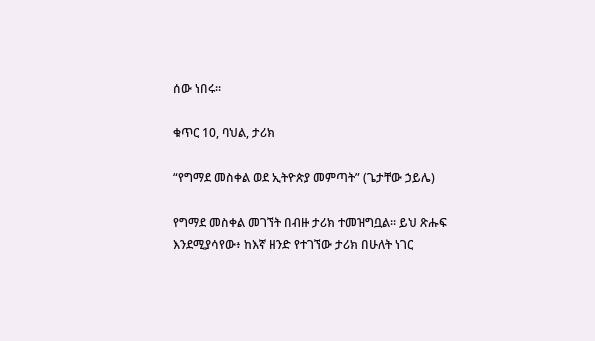ሰው ነበሩ።

ቁጥር 10, ባህል, ታሪክ

“የግማደ መስቀል ወደ ኢትዮጵያ መምጣት” (ጌታቸው ኃይሌ)

የግማደ መስቀል መገኘት በብዙ ታሪክ ተመዝግቧል። ይህ ጽሑፍ እንደሚያሳየው፥ ከእኛ ዘንድ የተገኘው ታሪክ በሁለት ነገር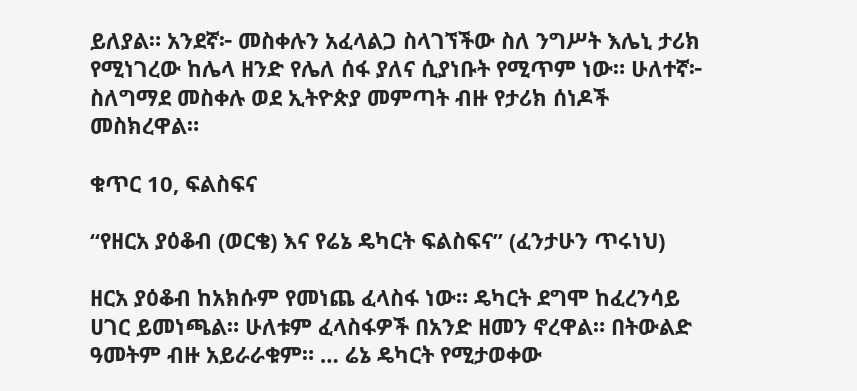ይለያል። አንደኛ፦ መስቀሉን አፈላልጋ ስላገኘችው ስለ ንግሥት እሌኒ ታሪክ የሚነገረው ከሌላ ዘንድ የሌለ ሰፋ ያለና ሲያነቡት የሚጥም ነው። ሁለተኛ፦ ስለግማደ መስቀሉ ወደ ኢትዮጵያ መምጣት ብዙ የታሪክ ሰነዶች መስክረዋል።

ቁጥር 10, ፍልስፍና

“የዘርአ ያዕቆብ (ወርቄ) እና የሬኔ ዴካርት ፍልስፍና” (ፈንታሁን ጥሩነህ)

ዘርአ ያዕቆብ ከአክሱም የመነጨ ፈላስፋ ነው። ዴካርት ደግሞ ከፈረንሳይ ሀገር ይመነጫል። ሁለቱም ፈላስፋዎች በአንድ ዘመን ኖረዋል። በትውልድ ዓመትም ብዙ አይራራቁም። … ሬኔ ዴካርት የሚታወቀው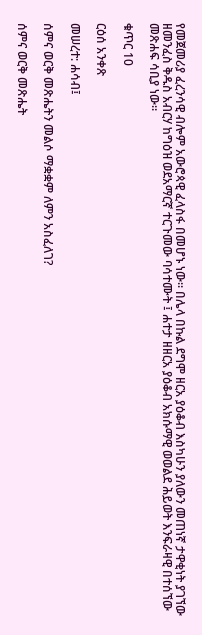የመጀመሪያ ፈረንሳዊ ብሎም አውሮጳዊ ፈላስፋ በመሆኑ ነው። በሌላ በኩል ደግሞ ዘርአ ያዕቆብ እስካሁን ያለውን መጠነኛ ታዋቂነት ያገኘው ዘመንፈስ ቅዱስ አብርሃ ከግዕዝ ወደአማርኛ ተርጉመው ባሳተሙት ፤ ሐተታ ዘዘርአ ያዕቆብ አክሱማዊ ወወልደ ሕይወት እንፍራዛዊ በተሰኘው መጽሐፍ ሳቢያ ነው።

ቁጥር 10

ርዕሰ አንቀጽ

መሠረተ: ሐሳብ፤

ሰምና ወርቅ መጽሔትን መልሶ ማቋቋም ለምን አስፈለገ?

ሰምና ወርቅ መጽሔት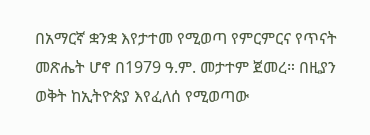በአማርኛ ቋንቋ እየታተመ የሚወጣ የምርምርና የጥናት መጽሔት ሆኖ በ1979 ዓ.ም. መታተም ጀመረ። በዚያን ወቅት ከኢትዮጵያ እየፈለሰ የሚወጣው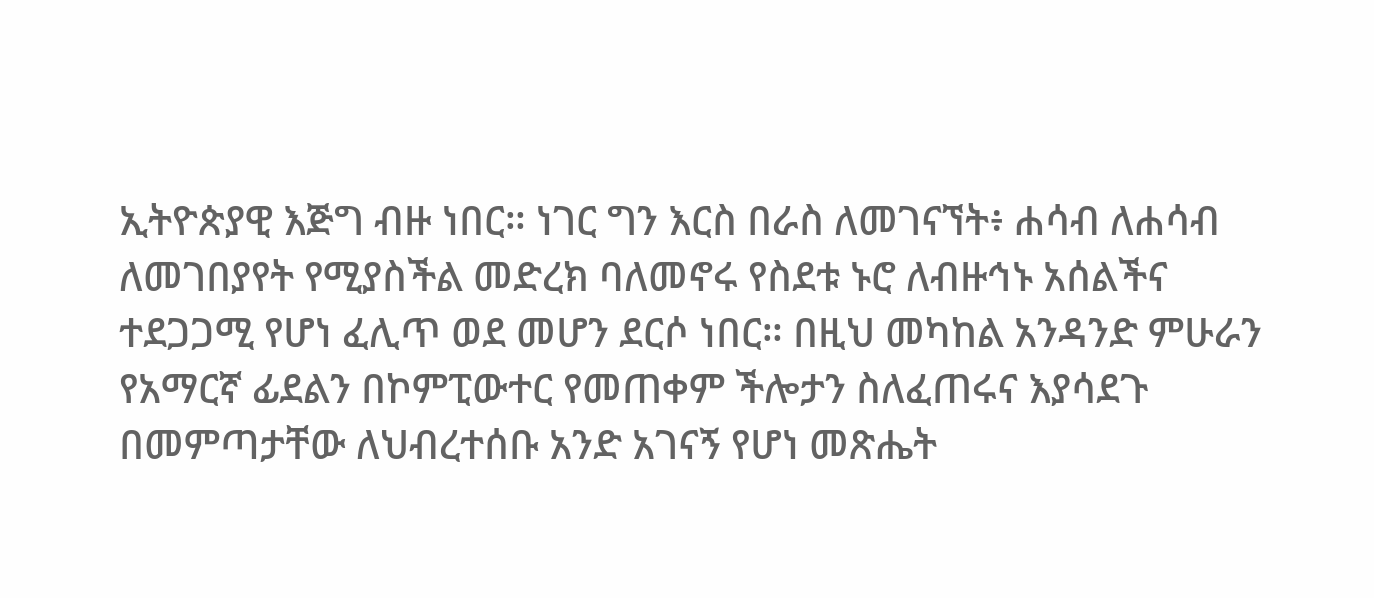ኢትዮጵያዊ እጅግ ብዙ ነበር። ነገር ግን እርስ በራስ ለመገናኘት፥ ሐሳብ ለሐሳብ ለመገበያየት የሚያስችል መድረክ ባለመኖሩ የስደቱ ኑሮ ለብዙኅኑ አሰልችና ተደጋጋሚ የሆነ ፈሊጥ ወደ መሆን ደርሶ ነበር። በዚህ መካከል አንዳንድ ምሁራን የአማርኛ ፊደልን በኮምፒውተር የመጠቀም ችሎታን ስለፈጠሩና እያሳደጉ በመምጣታቸው ለህብረተሰቡ አንድ አገናኝ የሆነ መጽሔት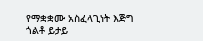የማቋቋሙ አስፈላጊነት እጅግ ጎልቶ ይታይ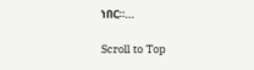ነበር።…

Scroll to Top